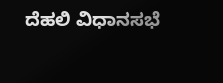ದೆಹಲಿ ವಿಧಾನಸಭೆ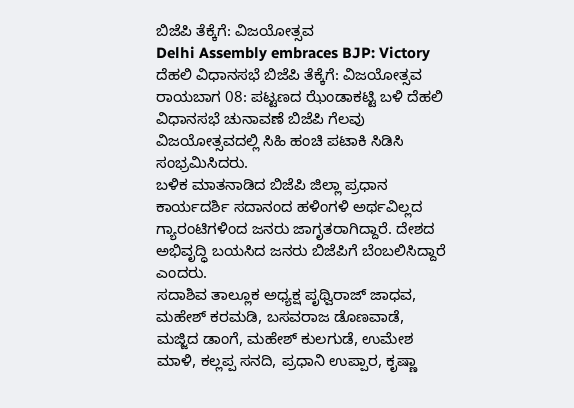ಬಿಜೆಪಿ ತೆಕ್ಕೆಗೆ: ವಿಜಯೋತ್ಸವ
Delhi Assembly embraces BJP: Victory
ದೆಹಲಿ ವಿಧಾನಸಭೆ ಬಿಜೆಪಿ ತೆಕ್ಕೆಗೆ: ವಿಜಯೋತ್ಸವ
ರಾಯಬಾಗ 08: ಪಟ್ಟಣದ ಝೆಂಡಾಕಟ್ಟಿ ಬಳಿ ದೆಹಲಿ ವಿಧಾನಸಭೆ ಚುನಾವಣೆ ಬಿಜೆಪಿ ಗೆಲವು ವಿಜಯೋತ್ಸವದಲ್ಲಿ ಸಿಹಿ ಹಂಚಿ ಪಟಾಕಿ ಸಿಡಿಸಿ ಸಂಭ್ರಮಿಸಿದರು.
ಬಳಿಕ ಮಾತನಾಡಿದ ಬಿಜೆಪಿ ಜಿಲ್ಲಾ ಪ್ರಧಾನ ಕಾರ್ಯದರ್ಶಿ ಸದಾನಂದ ಹಳಿಂಗಳಿ ಅರ್ಥವಿಲ್ಲದ ಗ್ಯಾರಂಟಿಗಳಿಂದ ಜನರು ಜಾಗೃತರಾಗಿದ್ದಾರೆ. ದೇಶದ ಅಭಿವೃದ್ಧಿ ಬಯಸಿದ ಜನರು ಬಿಜೆಪಿಗೆ ಬೆಂಬಲಿಸಿದ್ದಾರೆ ಎಂದರು.
ಸದಾಶಿವ ತಾಲ್ಲೂಕ ಅಧ್ಯಕ್ಷ ಪೃಥ್ವಿರಾಜ್ ಜಾಧವ, ಮಹೇಶ್ ಕರಮಡಿ, ಬಸವರಾಜ ಡೊಣವಾಡೆ, ಮಜ್ಜಿದ ಡಾಂಗೆ, ಮಹೇಶ್ ಕುಲಗುಡೆ, ಉಮೇಶ ಮಾಳಿ, ಕಲ್ಲಪ್ಪ ಸನದಿ, ಪ್ರಧಾನಿ ಉಪ್ಪಾರ, ಕೃಷ್ಣಾ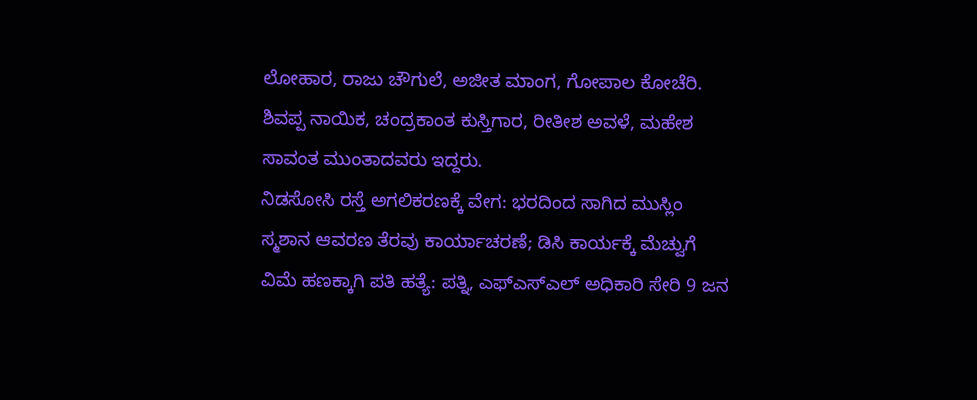ಲೋಹಾರ, ರಾಜು ಚೌಗುಲೆ, ಅಜೀತ ಮಾಂಗ, ಗೋಪಾಲ ಕೋಚೆರಿ. ಶಿವಪ್ಪ ನಾಯಿಕ, ಚಂದ್ರಕಾಂತ ಕುಸ್ತಿಗಾರ, ರೀತೀಶ ಅವಳೆ, ಮಹೇಶ ಸಾವಂತ ಮುಂತಾದವರು ಇದ್ದರು.
ನಿಡಸೋಸಿ ರಸ್ತೆ ಅಗಲಿಕರಣಕ್ಕೆ ವೇಗ: ಭರದಿಂದ ಸಾಗಿದ ಮುಸ್ಲಿಂ ಸ್ಮಶಾನ ಆವರಣ ತೆರವು ಕಾರ್ಯಾಚರಣೆ; ಡಿಸಿ ಕಾರ್ಯಕ್ಕೆ ಮೆಚ್ವುಗೆ
ವಿಮೆ ಹಣಕ್ಕಾಗಿ ಪತಿ ಹತ್ಯೆ: ಪತ್ನಿ, ಎಫ್ಎಸ್ಎಲ್ ಅಧಿಕಾರಿ ಸೇರಿ 9 ಜನ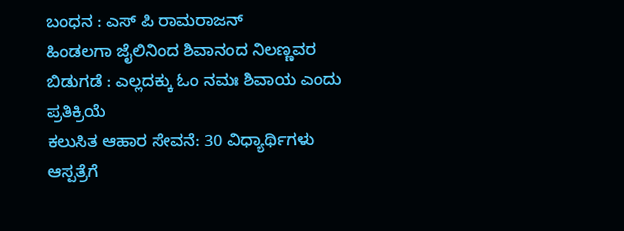ಬಂಧನ : ಎಸ್ ಪಿ ರಾಮರಾಜನ್
ಹಿಂಡಲಗಾ ಜೈಲಿನಿಂದ ಶಿವಾನಂದ ನಿಲಣ್ಣವರ ಬಿಡುಗಡೆ : ಎಲ್ಲದಕ್ಕು ಓಂ ನಮಃ ಶಿವಾಯ ಎಂದು ಪ್ರತಿಕ್ರಿಯೆ
ಕಲುಸಿತ ಆಹಾರ ಸೇವನೆ: 30 ವಿಧ್ಯಾರ್ಥಿಗಳು ಆಸ್ಪತ್ರೆಗೆ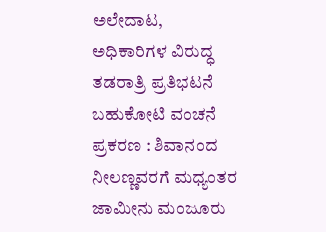ಅಲೇದಾಟ, ಅಧಿಕಾರಿಗಳ ವಿರುದ್ಧ ತಡರಾತ್ರಿ ಪ್ರತಿಭಟನೆ
ಬಹುಕೋಟಿ ವಂಚನೆ ಪ್ರಕರಣ : ಶಿವಾನಂದ ನೀಲಣ್ಣವರಗೆ ಮಧ್ಯಂತರ ಜಾಮೀನು ಮಂಜೂರು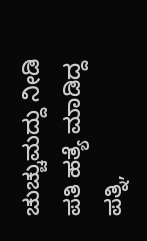ಚುಚ್ಚುಮದ್ದು ನೀಡಿ ಪತಿ ಹತ್ಯೆ ಮಾಡಿದ್ದ ಪತ್ನಿ,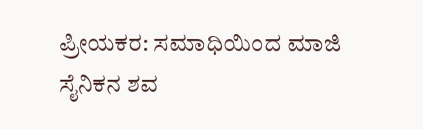ಪ್ರೀಯಕರ: ಸಮಾಧಿಯಿಂದ ಮಾಜಿ ಸೈನಿಕನ ಶವ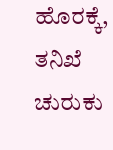ಹೊರಕ್ಕೆ, ತನಿಖೆ ಚುರುಕು